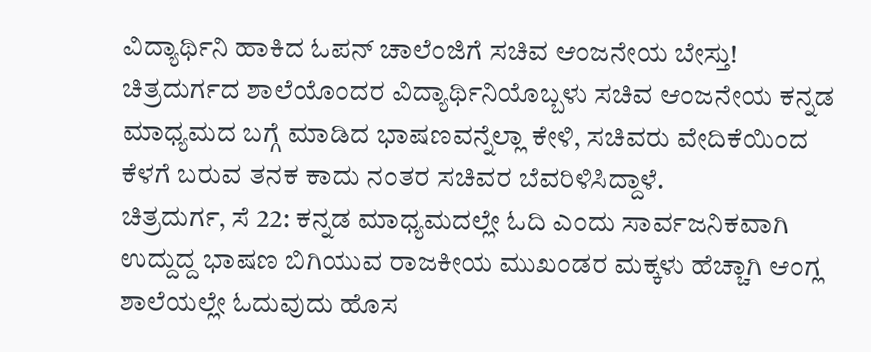ವಿದ್ಯಾರ್ಥಿನಿ ಹಾಕಿದ ಓಪನ್ ಚಾಲೆಂಜಿಗೆ ಸಚಿವ ಆಂಜನೇಯ ಬೇಸ್ತು!
ಚಿತ್ರದುರ್ಗದ ಶಾಲೆಯೊಂದರ ವಿದ್ಯಾರ್ಥಿನಿಯೊಬ್ಬಳು ಸಚಿವ ಆಂಜನೇಯ ಕನ್ನಡ ಮಾಧ್ಯಮದ ಬಗ್ಗೆ ಮಾಡಿದ ಭಾಷಣವನ್ನೆಲ್ಲಾ ಕೇಳಿ, ಸಚಿವರು ವೇದಿಕೆಯಿಂದ ಕೆಳಗೆ ಬರುವ ತನಕ ಕಾದು ನಂತರ ಸಚಿವರ ಬೆವರಿಳಿಸಿದ್ದಾಳೆ.
ಚಿತ್ರದುರ್ಗ, ಸೆ 22: ಕನ್ನಡ ಮಾಧ್ಯಮದಲ್ಲೇ ಓದಿ ಎಂದು ಸಾರ್ವಜನಿಕವಾಗಿ ಉದ್ದುದ್ದ ಭಾಷಣ ಬಿಗಿಯುವ ರಾಜಕೀಯ ಮುಖಂಡರ ಮಕ್ಕಳು ಹೆಚ್ಚಾಗಿ ಆಂಗ್ಲ ಶಾಲೆಯಲ್ಲೇ ಓದುವುದು ಹೊಸ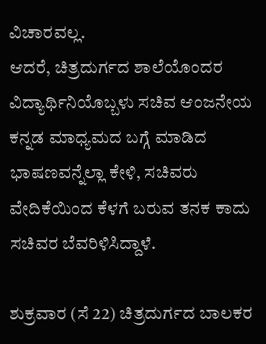ವಿಚಾರವಲ್ಲ.
ಆದರೆ, ಚಿತ್ರದುರ್ಗದ ಶಾಲೆಯೊಂದರ ವಿದ್ಯಾರ್ಥಿನಿಯೊಬ್ಬಳು ಸಚಿವ ಆಂಜನೇಯ ಕನ್ನಡ ಮಾಧ್ಯಮದ ಬಗ್ಗೆ ಮಾಡಿದ ಭಾಷಣವನ್ನೆಲ್ಲಾ ಕೇಳಿ, ಸಚಿವರು ವೇದಿಕೆಯಿಂದ ಕೆಳಗೆ ಬರುವ ತನಕ ಕಾದು ಸಚಿವರ ಬೆವರಿಳಿಸಿದ್ದಾಳೆ.

ಶುಕ್ರವಾರ (ಸೆ 22) ಚಿತ್ರದುರ್ಗದ ಬಾಲಕರ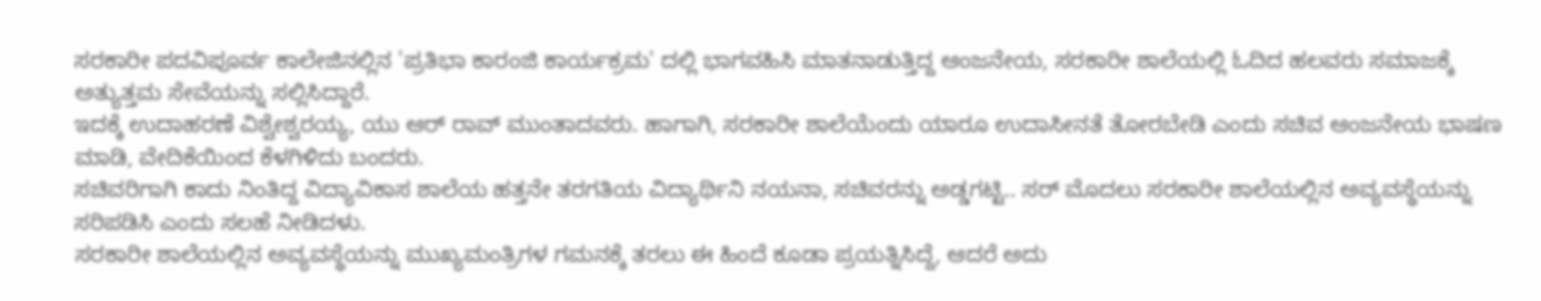ಸರಕಾರೀ ಪದವಿಪೂರ್ವ ಕಾಲೇಜಿನಲ್ಲಿನ 'ಪ್ರತಿಭಾ ಕಾರಂಜಿ ಕಾರ್ಯಕ್ರಮ' ದಲ್ಲಿ ಭಾಗವಹಿಸಿ ಮಾತನಾಡುತ್ತಿದ್ದ ಆಂಜನೇಯ, ಸರಕಾರೀ ಶಾಲೆಯಲ್ಲಿ ಓದಿದ ಹಲವರು ಸಮಾಜಕ್ಕೆ ಅತ್ಯುತ್ತಮ ಸೇವೆಯನ್ನು ಸಲ್ಲಿಸಿದ್ದಾರೆ.
ಇದಕ್ಕೆ ಉದಾಹರಣೆ ವಿಶ್ವೇಶ್ವರಯ್ಯ, ಯು ಆರ್ ರಾವ್ ಮುಂತಾದವರು. ಹಾಗಾಗಿ, ಸರಕಾರೀ ಶಾಲೆಯೆಂದು ಯಾರೂ ಉದಾಸೀನತೆ ತೋರಬೇಡಿ ಎಂದು ಸಚಿವ ಆಂಜನೇಯ ಭಾಷಣ ಮಾಡಿ, ವೇದಿಕೆಯಿಂದ ಕೆಳಗಿಳಿದು ಬಂದರು.
ಸಚಿವರಿಗಾಗಿ ಕಾದು ನಿಂತಿದ್ದ ವಿದ್ಯಾವಿಕಾಸ ಶಾಲೆಯ ಹತ್ತನೇ ತರಗತಿಯ ವಿದ್ಯಾರ್ಥಿನಿ ನಯನಾ, ಸಚಿವರನ್ನು ಅಡ್ಡಗಟ್ಟಿ.. ಸರ್ ಮೊದಲು ಸರಕಾರೀ ಶಾಲೆಯಲ್ಲಿನ ಅವ್ಯವಸ್ಥೆಯನ್ನು ಸರಿಪಡಿಸಿ ಎಂದು ಸಲಹೆ ನೀಡಿದಳು.
ಸರಕಾರೀ ಶಾಲೆಯಲ್ಲಿನ ಅವ್ಯವಸ್ಥೆಯನ್ನು ಮುಖ್ಯಮಂತ್ರಿಗಳ ಗಮನಕ್ಕೆ ತರಲು ಈ ಹಿಂದೆ ಕೂಡಾ ಪ್ರಯತ್ನಿಸಿದ್ದೆ, ಆದರೆ ಅದು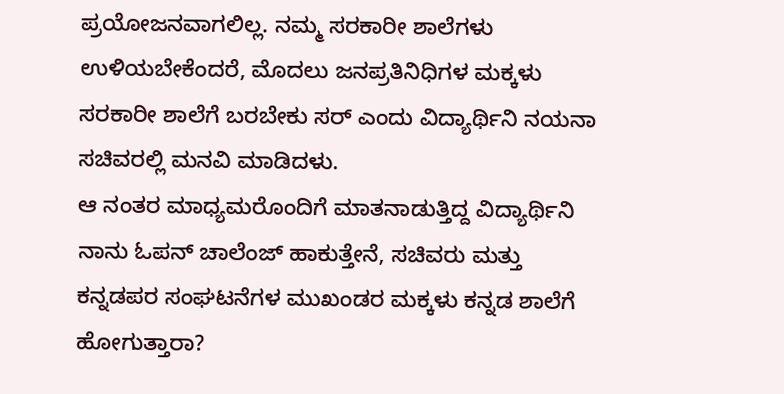ಪ್ರಯೋಜನವಾಗಲಿಲ್ಲ. ನಮ್ಮ ಸರಕಾರೀ ಶಾಲೆಗಳು ಉಳಿಯಬೇಕೆಂದರೆ, ಮೊದಲು ಜನಪ್ರತಿನಿಧಿಗಳ ಮಕ್ಕಳು ಸರಕಾರೀ ಶಾಲೆಗೆ ಬರಬೇಕು ಸರ್ ಎಂದು ವಿದ್ಯಾರ್ಥಿನಿ ನಯನಾ ಸಚಿವರಲ್ಲಿ ಮನವಿ ಮಾಡಿದಳು.
ಆ ನಂತರ ಮಾಧ್ಯಮರೊಂದಿಗೆ ಮಾತನಾಡುತ್ತಿದ್ದ ವಿದ್ಯಾರ್ಥಿನಿ ನಾನು ಓಪನ್ ಚಾಲೆಂಜ್ ಹಾಕುತ್ತೇನೆ, ಸಚಿವರು ಮತ್ತು ಕನ್ನಡಪರ ಸಂಘಟನೆಗಳ ಮುಖಂಡರ ಮಕ್ಕಳು ಕನ್ನಡ ಶಾಲೆಗೆ ಹೋಗುತ್ತಾರಾ?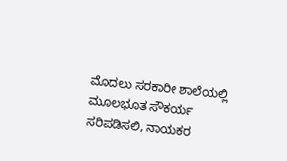ಮೊದಲು ಸರಕಾರೀ ಶಾಲೆಯಲ್ಲಿ ಮೂಲಭೂತ ಸೌಕರ್ಯ ಸರಿಪಡಿಸಲಿ, ನಾಯಕರ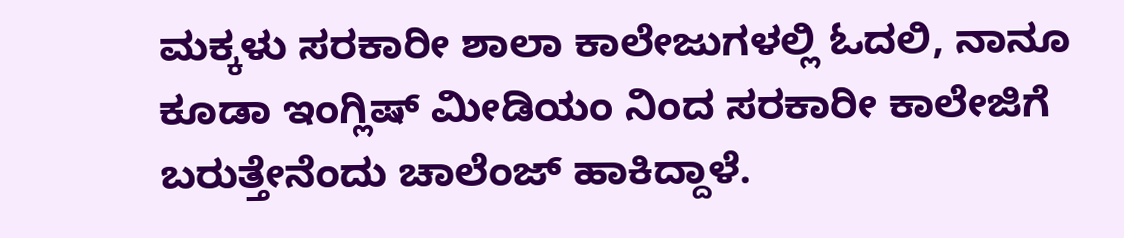ಮಕ್ಕಳು ಸರಕಾರೀ ಶಾಲಾ ಕಾಲೇಜುಗಳಲ್ಲಿ ಓದಲಿ, ನಾನೂ ಕೂಡಾ ಇಂಗ್ಲಿಷ್ ಮೀಡಿಯಂ ನಿಂದ ಸರಕಾರೀ ಕಾಲೇಜಿಗೆ ಬರುತ್ತೇನೆಂದು ಚಾಲೆಂಜ್ ಹಾಕಿದ್ದಾಳೆ.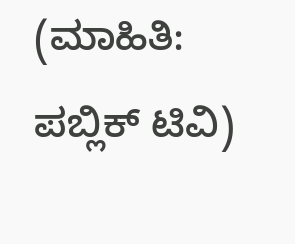(ಮಾಹಿತಿ: ಪಬ್ಲಿಕ್ ಟಿವಿ)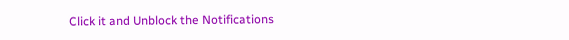Click it and Unblock the Notifications